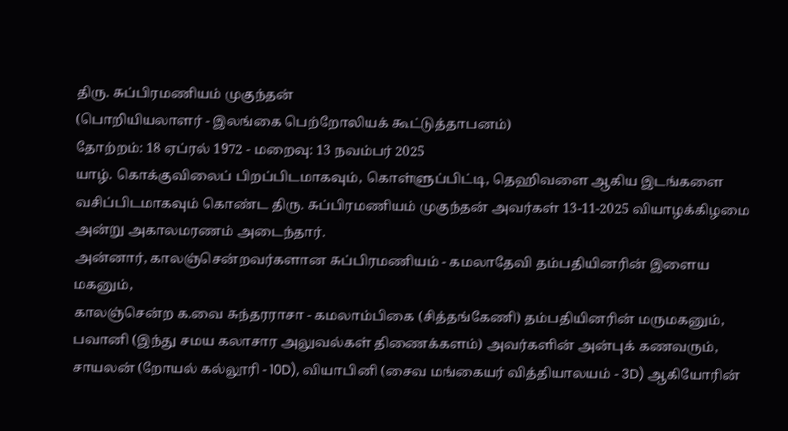திரு. சுப்பிரமணியம் முகுந்தன்
(பொறியியலாளர் - இலங்கை பெற்றோலியக் கூட்டுத்தாபனம்)
தோற்றம்: 18 ஏப்ரல் 1972 - மறைவு: 13 நவம்பர் 2025
யாழ். கொக்குவிலைப் பிறப்பிடமாகவும், கொள்ளுப்பிட்டி, தெஹிவளை ஆகிய இடங்களை வசிப்பிடமாகவும் கொண்ட திரு. சுப்பிரமணியம் முகுந்தன் அவர்கள் 13-11-2025 வியாழக்கிழமை அன்று அகாலமரணம் அடைந்தார்.
அன்னார், காலஞ்சென்றவர்களான சுப்பிரமணியம் - கமலாதேவி தம்பதியினரின் இளைய மகனும்,
காலஞ்சென்ற க.வை சுந்தரராசா - கமலாம்பிகை (சித்தங்கேணி) தம்பதியினரின் மருமகனும்,
பவானி (இந்து சமய கலாசார அலுவல்கள் திணைக்களம்) அவர்களின் அன்புக் கணவரும்,
சாயலன் (றோயல் கல்லூரி - 10D), வியாபினி (சைவ மங்கையர் வித்தியாலயம் - 3D) ஆகியோரின்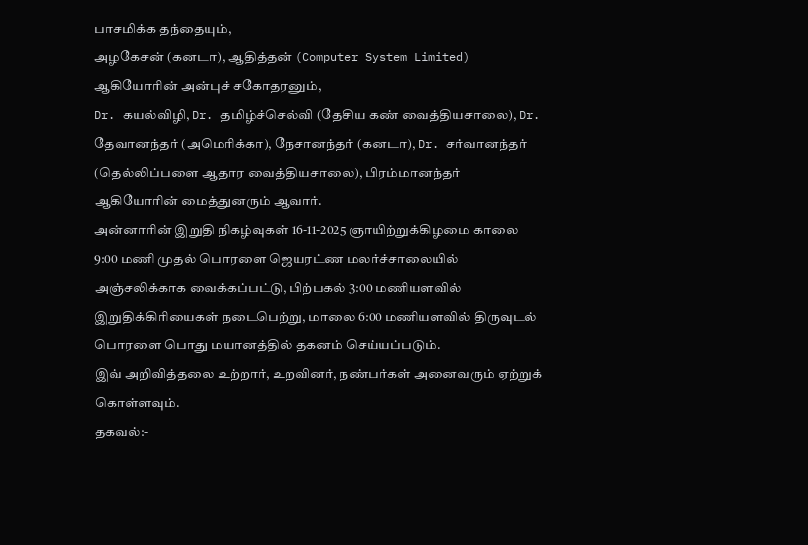பாசமிக்க தந்தையும்,
அழகேசன் (கனடா), ஆதித்தன் (Computer System Limited) ஆகியோரின் அன்புச் சகோதரனும்,
Dr. கயல்விழி, Dr. தமிழ்ச்செல்வி (தேசிய கண் வைத்தியசாலை), Dr. தேவானந்தர் (அமெரிக்கா), நேசானந்தர் (கனடா), Dr. சர்வானந்தர் (தெல்லிப்பளை ஆதார வைத்தியசாலை), பிரம்மானந்தர் ஆகியோரின் மைத்துனரும் ஆவார்.
அன்னாரின் இறுதி நிகழ்வுகள் 16-11-2025 ஞாயிற்றுக்கிழமை காலை 9:00 மணி முதல் பொரளை ஜெயரட்ண மலர்ச்சாலையில் அஞ்சலிக்காக வைக்கப்பட்டு, பிற்பகல் 3:00 மணியளவில் இறுதிக்கிரியைகள் நடைபெற்று, மாலை 6:00 மணியளவில் திருவுடல் பொரளை பொது மயானத்தில் தகனம் செய்யப்படும்.
இவ் அறிவித்தலை உற்றார், உறவினர், நண்பர்கள் அனைவரும் ஏற்றுக் கொள்ளவும்.
தகவல்:-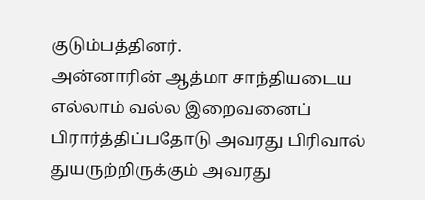குடும்பத்தினர்.
அன்னாரின் ஆத்மா சாந்தியடைய எல்லாம் வல்ல இறைவனைப் பிரார்த்திப்பதோடு அவரது பிரிவால் துயருற்றிருக்கும் அவரது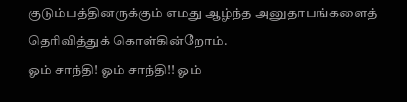குடும்பத்தினருக்கும் எமது ஆழ்ந்த அனுதாபங்களைத் தெரிவித்துக் கொள்கின்றோம்.
ஓம் சாந்தி! ஓம் சாந்தி!! ஓம்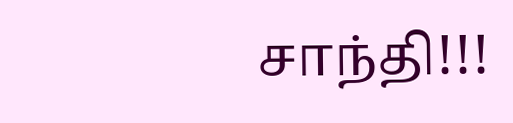சாந்தி!!!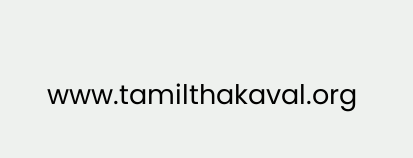www.tamilthakaval.org